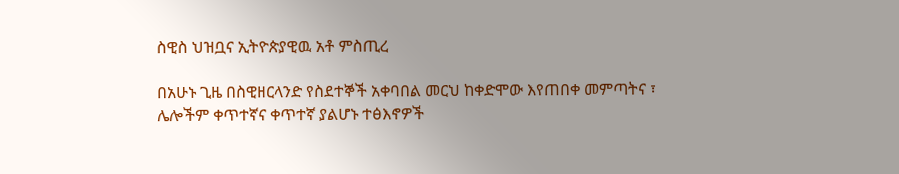ስዊስ ህዝቧና ኢትዮጵያዊዉ አቶ ምስጢረ

በአሁኑ ጊዜ በስዊዘርላንድ የስደተኞች አቀባበል መርህ ከቀድሞው እየጠበቀ መምጣትና ፣ ሌሎችም ቀጥተኛና ቀጥተኛ ያልሆኑ ተፅእኖዎች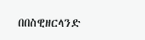በበስዊዘርላንድ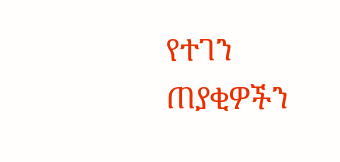የተገን ጠያቂዎችን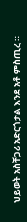ህይወት አስቸጋሪ አድርጎታል እንደ አቶ ምስጢረ ።